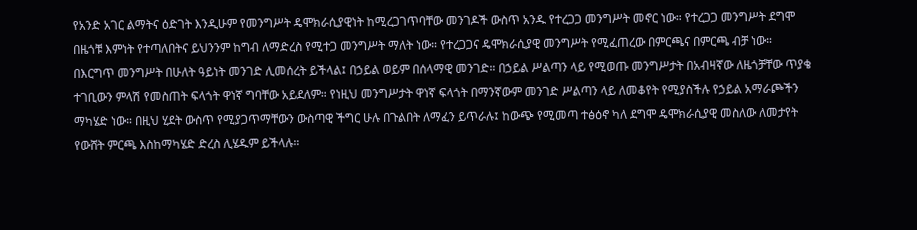የአንድ አገር ልማትና ዕድገት እንዲሁም የመንግሥት ዴሞክራሲያዊነት ከሚረጋገጥባቸው መንገዶች ውስጥ አንዱ የተረጋጋ መንግሥት መኖር ነው። የተረጋጋ መንግሥት ደግሞ በዜጎቹ እምነት የተጣለበትና ይህንንም ከግብ ለማድረስ የሚተጋ መንግሥት ማለት ነው። የተረጋጋና ዴሞክራሲያዊ መንግሥት የሚፈጠረው በምርጫና በምርጫ ብቻ ነው።
በእርግጥ መንግሥት በሁለት ዓይነት መንገድ ሊመሰረት ይችላል፤ በኃይል ወይም በሰላማዊ መንገድ። በኃይል ሥልጣን ላይ የሚወጡ መንግሥታት በአብዛኛው ለዜጎቻቸው ጥያቄ ተገቢውን ምላሽ የመስጠት ፍላጎት ዋነኛ ግባቸው አይደለም። የነዚህ መንግሥታት ዋነኛ ፍላጎት በማንኛውም መንገድ ሥልጣን ላይ ለመቆየት የሚያስችሉ የኃይል አማራጮችን ማካሄድ ነው። በዚህ ሂደት ውስጥ የሚያጋጥማቸውን ውስጣዊ ችግር ሁሉ በጉልበት ለማፈን ይጥራሉ፤ ከውጭ የሚመጣ ተፅዕኖ ካለ ደግሞ ዴሞክራሲያዊ መስለው ለመታየት የውሸት ምርጫ እስከማካሄድ ድረስ ሊሄዱም ይችላሉ።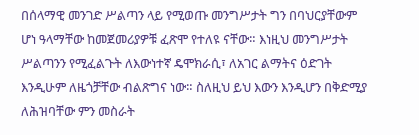በሰላማዊ መንገድ ሥልጣን ላይ የሚወጡ መንግሥታት ግን በባህርያቸውም ሆነ ዓላማቸው ከመጀመሪያዎቹ ፈጽሞ የተለዩ ናቸው። እነዚህ መንግሥታት ሥልጣንን የሚፈልጉት ለእውነተኛ ዴሞክራሲ፣ ለአገር ልማትና ዕድገት እንዲሁም ለዜጎቻቸው ብልጽግና ነው። ስለዚህ ይህ እውን እንዲሆን በቅድሚያ ለሕዝባቸው ምን መስራት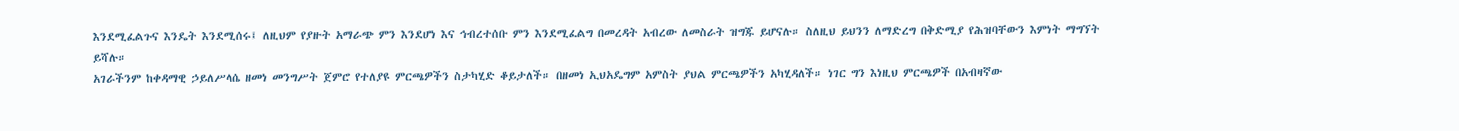እንደሚፈልጉና እንዴት እንደሚሰሩ፤ ለዚህም የያዙት አማራጭ ምን እንደሆነ እና ኅብረተሰቡ ምን እንደሚፈልግ በመረዳት አብረው ለመስራት ዝግጁ ይሆናሉ። ስለዚህ ይህንን ለማድረግ በቅድሚያ የሕዝባቸውን እምነት ማግኘት ይሻሉ።
አገራችንም ከቀዳማዊ ኃይለሥላሴ ዘመነ መንግሥት ጀምሮ የተለያዩ ምርጫዎችን ስታካሂድ ቆይታለች። በዘመነ ኢህአዴግም አምስት ያህል ምርጫዎችን አካሂዳለች። ነገር ግን እነዚህ ምርጫዎች በአብዛኛው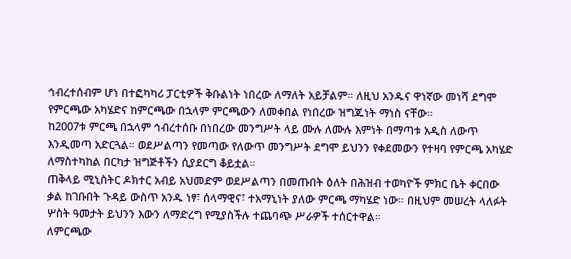ኅብረተሰብም ሆነ በተፎካካሪ ፓርቲዎች ቅቡልነት ነበረው ለማለት አይቻልም። ለዚህ አንዱና ዋነኛው መነሻ ደግሞ የምርጫው አካሄድና ከምርጫው በኋላም ምርጫውን ለመቀበል የነበረው ዝግጁነት ማነስ ናቸው።
ከ2007ቱ ምርጫ በኋላም ኅብረተሰቡ በነበረው መንግሥት ላይ ሙሉ ለሙሉ እምነት በማጣቱ አዲስ ለውጥ እንዲመጣ አድርጓል። ወደሥልጣን የመጣው የለውጥ መንግሥት ደግሞ ይህንን የቀደመውን የተዛባ የምርጫ አካሄድ ለማስተካከል በርካታ ዝግጅቶችን ሲያደርግ ቆይቷል።
ጠቅላይ ሚኒስትር ዶክተር አብይ አህመድም ወደሥልጣን በመጡበት ዕለት በሕዝብ ተወካዮች ምክር ቤት ቀርበው ቃል ከገቡበት ጉዳይ ውስጥ አንዱ ነፃ፣ ሰላማዊና፣ ተአማኒነት ያለው ምርጫ ማካሄድ ነው። በዚህም መሠረት ላለፉት ሦስት ዓመታት ይህንን እውን ለማድረግ የሚያስችሉ ተጨባጭ ሥራዎች ተሰርተዋል።
ለምርጫው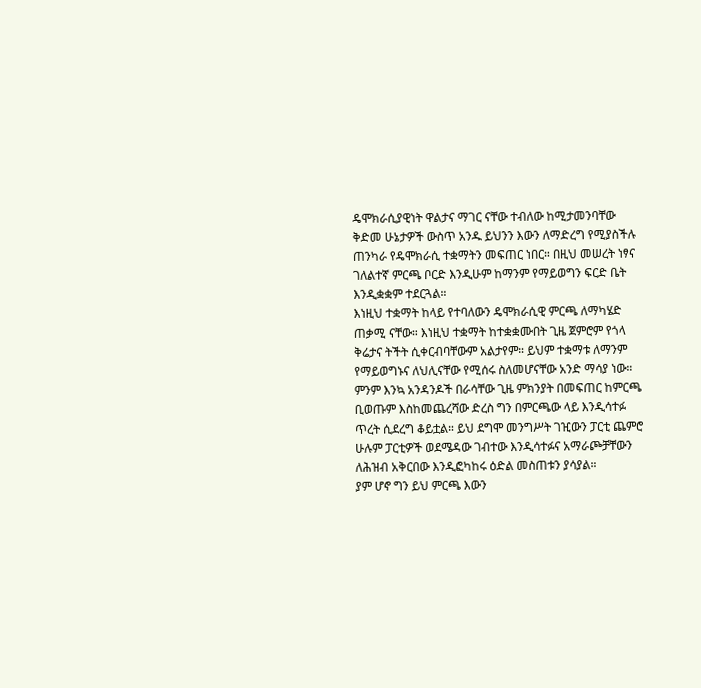ዴሞክራሲያዊነት ዋልታና ማገር ናቸው ተብለው ከሚታመንባቸው ቅድመ ሁኔታዎች ውስጥ አንዱ ይህንን እውን ለማድረግ የሚያስችሉ ጠንካራ የዴሞክራሲ ተቋማትን መፍጠር ነበር። በዚህ መሠረት ነፃና ገለልተኛ ምርጫ ቦርድ እንዲሁም ከማንም የማይወግን ፍርድ ቤት እንዲቋቋም ተደርጓል።
እነዚህ ተቋማት ከላይ የተባለውን ዴሞክራሲዊ ምርጫ ለማካሄድ ጠቃሚ ናቸው። እነዚህ ተቋማት ከተቋቋሙበት ጊዜ ጀምሮም የጎላ ቅሬታና ትችት ሲቀርብባቸውም አልታየም። ይህም ተቋማቱ ለማንም የማይወግኑና ለህሊናቸው የሚሰሩ ስለመሆናቸው አንድ ማሳያ ነው።
ምንም እንኳ አንዳንዶች በራሳቸው ጊዜ ምክንያት በመፍጠር ከምርጫ ቢወጡም እስከመጨረሻው ድረስ ግን በምርጫው ላይ እንዲሳተፉ ጥረት ሲደረግ ቆይቷል። ይህ ደግሞ መንግሥት ገዢውን ፓርቲ ጨምሮ ሁሉም ፓርቲዎች ወደሜዳው ገብተው እንዲሳተፉና አማራጮቻቸውን ለሕዝብ አቅርበው እንዲፎካከሩ ዕድል መስጠቱን ያሳያል።
ያም ሆኖ ግን ይህ ምርጫ እውን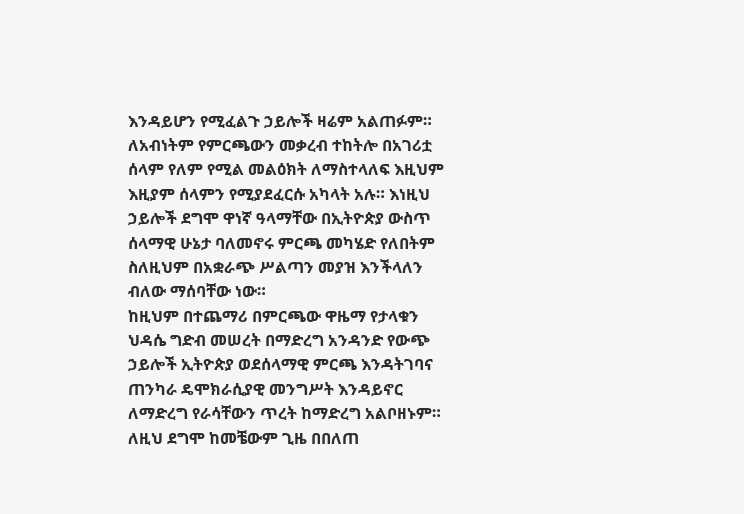እንዳይሆን የሚፈልጉ ኃይሎች ዛሬም አልጠፉም። ለአብነትም የምርጫውን መቃረብ ተከትሎ በአገሪቷ ሰላም የለም የሚል መልዕክት ለማስተላለፍ እዚህም እዚያም ሰላምን የሚያደፈርሱ አካላት አሉ። እነዚህ ኃይሎች ደግሞ ዋነኛ ዓላማቸው በኢትዮጵያ ውስጥ ሰላማዊ ሁኔታ ባለመኖሩ ምርጫ መካሄድ የለበትም ስለዚህም በአቋራጭ ሥልጣን መያዝ እንችላለን ብለው ማሰባቸው ነው።
ከዚህም በተጨማሪ በምርጫው ዋዜማ የታላቁን ህዳሴ ግድብ መሠረት በማድረግ አንዳንድ የውጭ ኃይሎች ኢትዮጵያ ወደሰላማዊ ምርጫ እንዳትገባና ጠንካራ ዴሞክራሲያዊ መንግሥት እንዳይኖር ለማድረግ የራሳቸውን ጥረት ከማድረግ አልቦዘኑም። ለዚህ ደግሞ ከመቼውም ጊዜ በበለጠ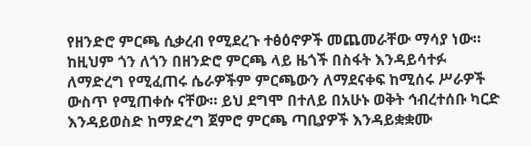የዘንድሮ ምርጫ ሲቃረብ የሚደረጉ ተፅዕኖዎች መጨመራቸው ማሳያ ነው።
ከዚህም ጎን ለጎን በዘንድሮ ምርጫ ላይ ዜጎች በስፋት እንዳይሳተፉ ለማድረግ የሚፈጠሩ ሴራዎችም ምርጫውን ለማደናቀፍ ከሚሰሩ ሥራዎች ውስጥ የሚጠቀሱ ናቸው። ይህ ደግሞ በተለይ በአሁኑ ወቅት ኅብረተሰቡ ካርድ እንዳይወስድ ከማድረግ ጀምሮ ምርጫ ጣቢያዎች እንዳይቋቋሙ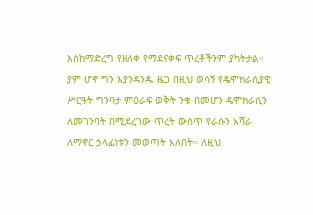እስከማድረግ የዘለቀ የማደናቀፍ ጥረቶችንም ያካትታል።
ያም ሆኖ ግን እያንዳንዱ ዜጋ በዚህ ወሳኝ የዴሞክራሲያዊ ሥርዓት ግንባታ ምዕራፍ ወቅት ንቁ በመሆን ዴሞክራሲን ለመገንባት በሚደረገው ጥረት ውስጥ የራሱን አሻራ ለማኖር ኃላፊነቱን መወጣት አለበት። ለዚህ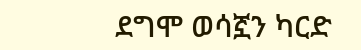ደግሞ ወሳኟን ካርድ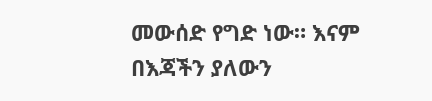መውሰድ የግድ ነው። እናም በእጃችን ያለውን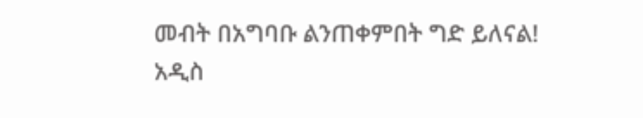መብት በአግባቡ ልንጠቀምበት ግድ ይለናል!
አዲስ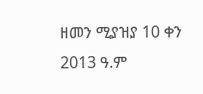ዘመን ሚያዝያ 10 ቀን 2013 ዓ.ም